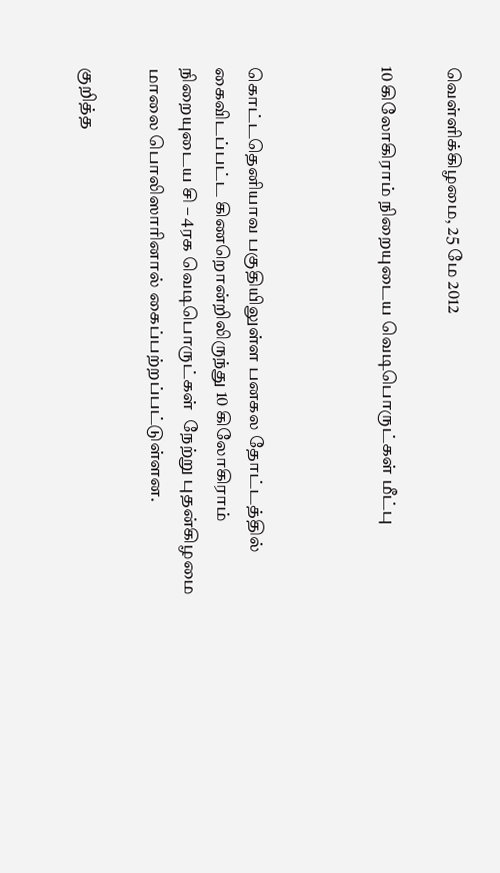வெள்ளிக்கிழமை, 25 மே 2012

10 கிலோகிராம் நிறையுடைய வெடிபொருட்கள் மீட்பு



கொட்டதெனியாவ பகுதியிலுள்ள பனகல தோட்டத்தில் கைவிடப்பட்ட கிணறொன்றிலிருந்து 10 கிலோகிராம் நிறையுடைய சி – 4ரக வெடிபொருட்கள்  நேற்று புதன்கிழமை மாலை பொலிஸாரினால் கைப்பற்றப்பட்டுள்ளன.

குறித்த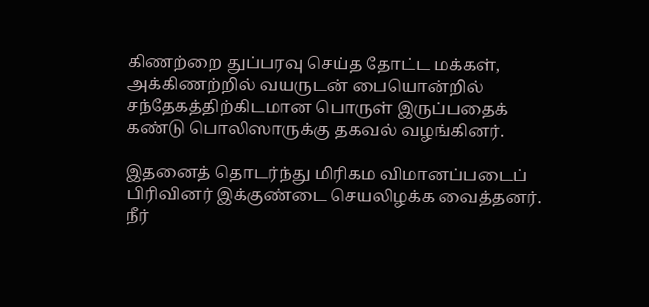கிணற்றை துப்பரவு செய்த தோட்ட மக்கள், அக்கிணற்றில் வயருடன் பையொன்றில் சந்தேகத்திற்கிடமான பொருள் இருப்பதைக் கண்டு பொலிஸாருக்கு தகவல் வழங்கினர்.

இதனைத் தொடர்ந்து மிரிகம விமானப்படைப் பிரிவினர் இக்குண்டை செயலிழக்க வைத்தனர். நீர்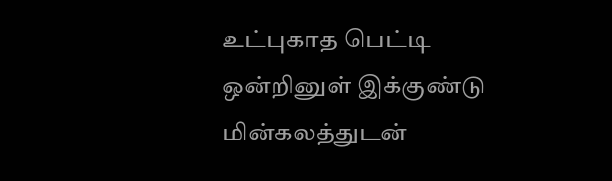உட்புகாத பெட்டி ஒன்றினுள் இக்குண்டு மின்கலத்துடன்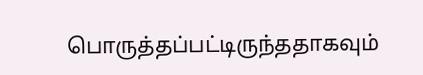பொருத்தப்பட்டிருந்ததாகவும்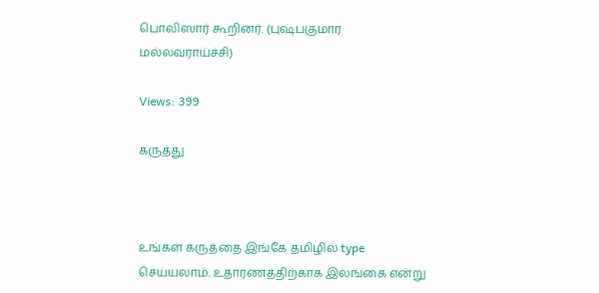பொலிஸார் கூறினர். (புஷ்பகுமார மல்லவராய்ச்சி)

Views: 399

கருத்து



உங்கள் கருத்தை இங்கே தமிழில் type செய்யலாம். உதாரணத்திற்காக இலங்கை என்று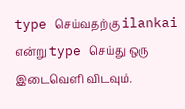type செய்வதற்கு ilankai என்று type செய்து ஒரு இடைவெளி விடவும்.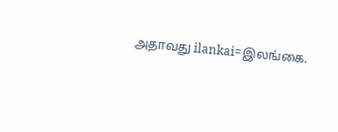அதாவது ilankai=இலங்கை.